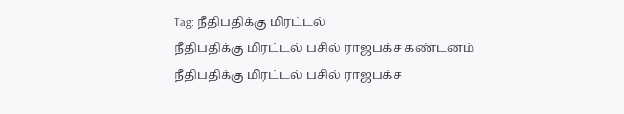Tag: நீதிபதிக்கு மிரட்டல்
நீதிபதிக்கு மிரட்டல் பசில் ராஜபக்ச கண்டனம்
நீதிபதிக்கு மிரட்டல் பசில் ராஜபக்ச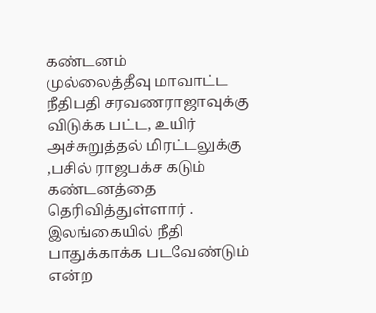கண்டனம்
முல்லைத்தீவு மாவாட்ட நீதிபதி சரவணராஜாவுக்கு விடுக்க பட்ட, உயிர் அச்சுறுத்தல் மிரட்டலுக்கு ,பசில் ராஜபக்ச கடும் கண்டனத்தை தெரிவித்துள்ளார் .
இலங்கையில் நீதி பாதுக்காக்க படவேண்டும் என்ற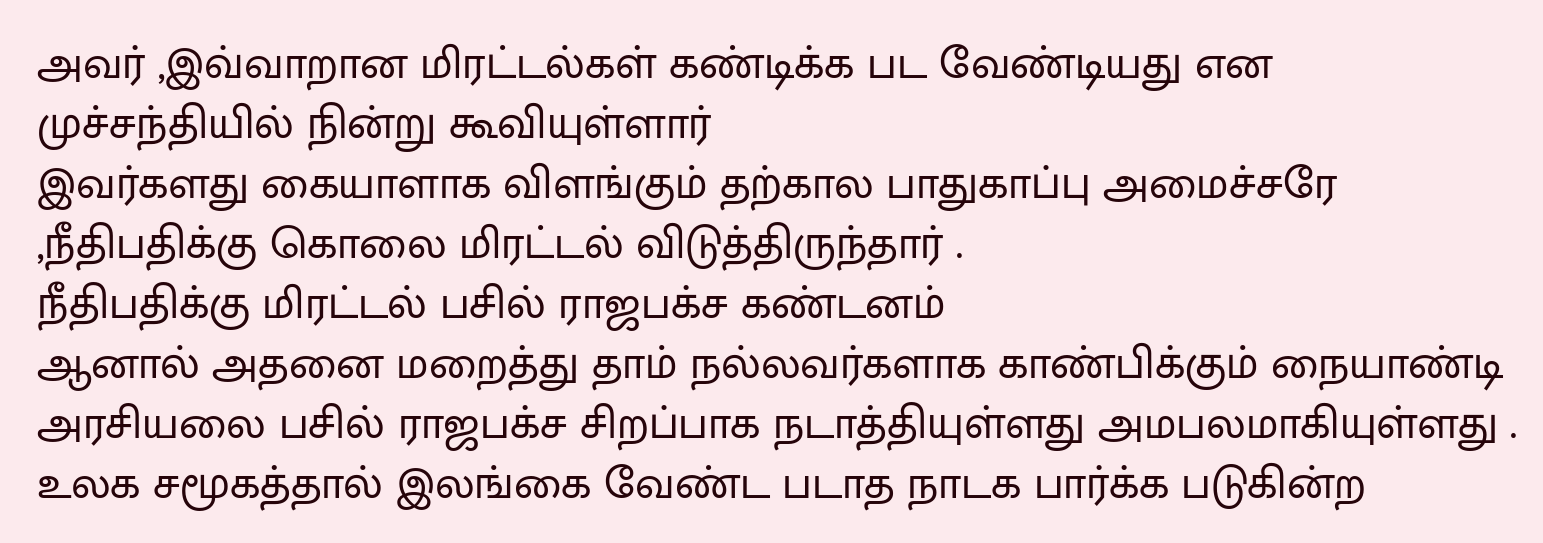அவர் ,இவ்வாறான மிரட்டல்கள் கண்டிக்க பட வேண்டியது என முச்சந்தியில் நின்று கூவியுள்ளார்
இவர்களது கையாளாக விளங்கும் தற்கால பாதுகாப்பு அமைச்சரே ,நீதிபதிக்கு கொலை மிரட்டல் விடுத்திருந்தார் .
நீதிபதிக்கு மிரட்டல் பசில் ராஜபக்ச கண்டனம்
ஆனால் அதனை மறைத்து தாம் நல்லவர்களாக காண்பிக்கும் நையாண்டி அரசியலை பசில் ராஜபக்ச சிறப்பாக நடாத்தியுள்ளது அமபலமாகியுள்ளது .
உலக சமூகத்தால் இலங்கை வேண்ட படாத நாடக பார்க்க படுகின்ற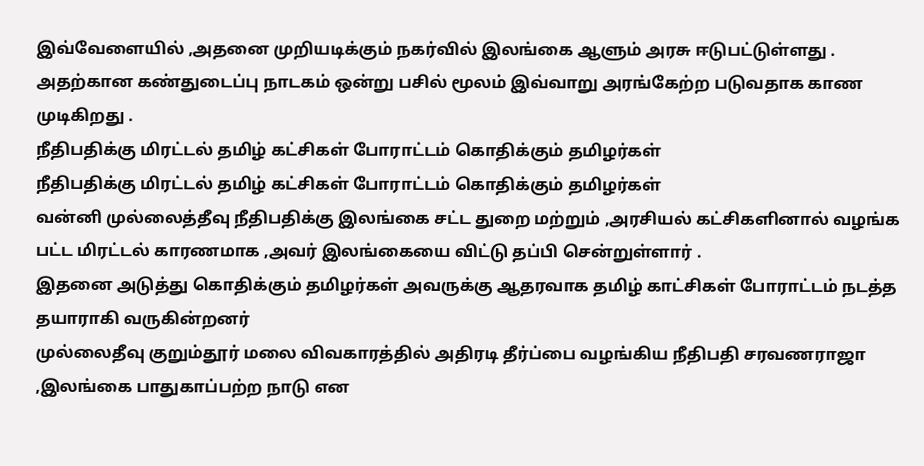இவ்வேளையில் ,அதனை முறியடிக்கும் நகர்வில் இலங்கை ஆளும் அரசு ஈடுபட்டுள்ளது .
அதற்கான கண்துடைப்பு நாடகம் ஒன்று பசில் மூலம் இவ்வாறு அரங்கேற்ற படுவதாக காண முடிகிறது .
நீதிபதிக்கு மிரட்டல் தமிழ் கட்சிகள் போராட்டம் கொதிக்கும் தமிழர்கள்
நீதிபதிக்கு மிரட்டல் தமிழ் கட்சிகள் போராட்டம் கொதிக்கும் தமிழர்கள்
வன்னி முல்லைத்தீவு நீதிபதிக்கு இலங்கை சட்ட துறை மற்றும் ,அரசியல் கட்சிகளினால் வழங்க பட்ட மிரட்டல் காரணமாக ,அவர் இலங்கையை விட்டு தப்பி சென்றுள்ளார் .
இதனை அடுத்து கொதிக்கும் தமிழர்கள் அவருக்கு ஆதரவாக தமிழ் காட்சிகள் போராட்டம் நடத்த தயாராகி வருகின்றனர்
முல்லைதீவு குறும்தூர் மலை விவகாரத்தில் அதிரடி தீர்ப்பை வழங்கிய நீதிபதி சரவணராஜா ,இலங்கை பாதுகாப்பற்ற நாடு என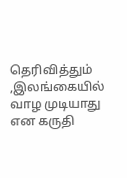தெரிவித்தும் ,இலங்கையில் வாழ முடியாது என கருதி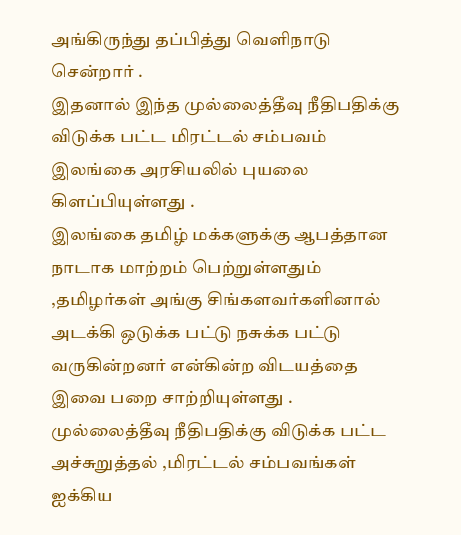அங்கிருந்து தப்பித்து வெளிநாடு சென்றார் .
இதனால் இந்த முல்லைத்தீவு நீதிபதிக்கு விடுக்க பட்ட மிரட்டல் சம்பவம் இலங்கை அரசியலில் புயலை கிளப்பியுள்ளது .
இலங்கை தமிழ் மக்களுக்கு ஆபத்தான நாடாக மாற்றம் பெற்றுள்ளதும் ,தமிழர்கள் அங்கு சிங்களவர்களினால் அடக்கி ஒடுக்க பட்டு நசுக்க பட்டு வருகின்றனர் என்கின்ற விடயத்தை இவை பறை சாற்றியுள்ளது .
முல்லைத்தீவு நீதிபதிக்கு விடுக்க பட்ட அச்சுறுத்தல் ,மிரட்டல் சம்பவங்கள் ஐக்கிய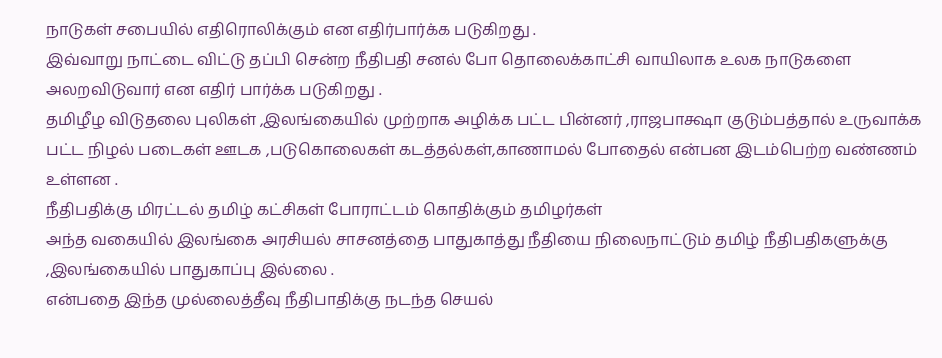நாடுகள் சபையில் எதிரொலிக்கும் என எதிர்பார்க்க படுகிறது .
இவ்வாறு நாட்டை விட்டு தப்பி சென்ற நீதிபதி சனல் போ தொலைக்காட்சி வாயிலாக உலக நாடுகளை அலறவிடுவார் என எதிர் பார்க்க படுகிறது .
தமிழீழ விடுதலை புலிகள் ,இலங்கையில் முற்றாக அழிக்க பட்ட பின்னர் ,ராஜபாக்ஷா குடும்பத்தால் உருவாக்க பட்ட நிழல் படைகள் ஊடக ,படுகொலைகள் கடத்தல்கள்,காணாமல் போதைல் என்பன இடம்பெற்ற வண்ணம் உள்ளன .
நீதிபதிக்கு மிரட்டல் தமிழ் கட்சிகள் போராட்டம் கொதிக்கும் தமிழர்கள்
அந்த வகையில் இலங்கை அரசியல் சாசனத்தை பாதுகாத்து நீதியை நிலைநாட்டும் தமிழ் நீதிபதிகளுக்கு ,இலங்கையில் பாதுகாப்பு இல்லை .
என்பதை இந்த முல்லைத்தீவு நீதிபாதிக்கு நடந்த செயல்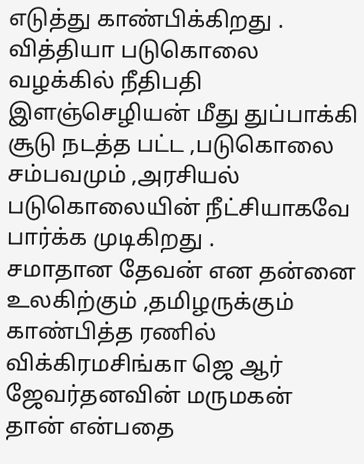எடுத்து காண்பிக்கிறது .
வித்தியா படுகொலை வழக்கில் நீதிபதி இளஞ்செழியன் மீது துப்பாக்கி சூடு நடத்த பட்ட ,படுகொலை சம்பவமும் ,அரசியல் படுகொலையின் நீட்சியாகவே பார்க்க முடிகிறது .
சமாதான தேவன் என தன்னை உலகிற்கும் ,தமிழருக்கும் காண்பித்த ரணில் விக்கிரமசிங்கா ஜெ ஆர் ஜேவர்தனவின் மருமகன் தான் என்பதை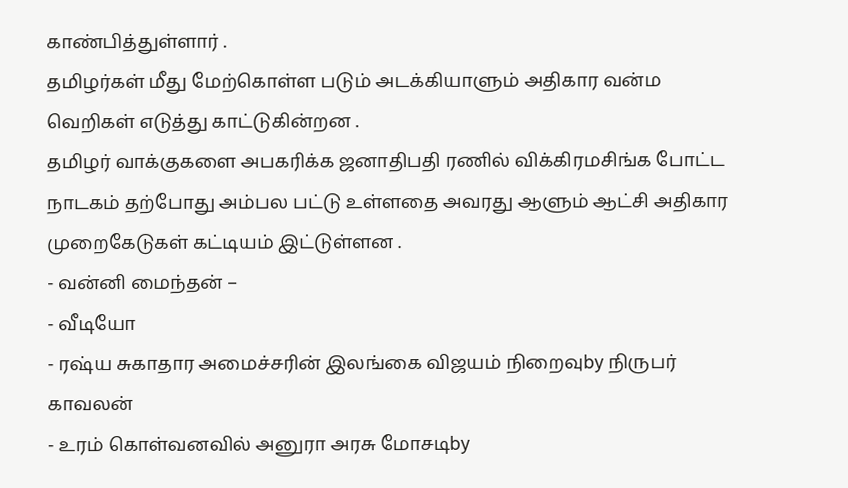காண்பித்துள்ளார் .
தமிழர்கள் மீது மேற்கொள்ள படும் அடக்கியாளும் அதிகார வன்ம வெறிகள் எடுத்து காட்டுகின்றன .
தமிழர் வாக்குகளை அபகரிக்க ஜனாதிபதி ரணில் விக்கிரமசிங்க போட்ட நாடகம் தற்போது அம்பல பட்டு உள்ளதை அவரது ஆளும் ஆட்சி அதிகார முறைகேடுகள் கட்டியம் இட்டுள்ளன .
- வன்னி மைந்தன் –
- வீடியோ
- ரஷ்ய சுகாதார அமைச்சரின் இலங்கை விஜயம் நிறைவுby நிருபர் காவலன்
- உரம் கொள்வனவில் அனுரா அரசு மோசடிby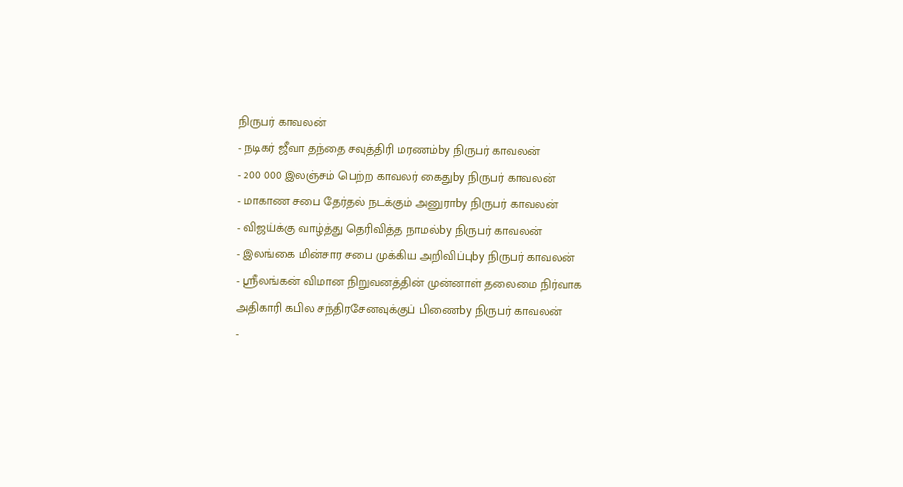நிருபர் காவலன்
- நடிகர் ஜீவா தந்தை சவுத்திரி மரணம்by நிருபர் காவலன்
- 200 000 இலஞ்சம் பெற்ற காவலர் கைதுby நிருபர் காவலன்
- மாகாண சபை தேர்தல் நடக்கும் அனுராby நிருபர் காவலன்
- விஜய்க்கு வாழ்த்து தெரிவித்த நாமல்by நிருபர் காவலன்
- இலங்கை மின்சார சபை முக்கிய அறிவிப்புby நிருபர் காவலன்
- ஸ்ரீலங்கன் விமான நிறுவனத்தின் முன்னாள் தலைமை நிர்வாக அதிகாரி கபில சந்திரசேனவுக்குப் பிணைby நிருபர் காவலன்
-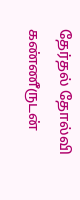தேர்தல் தோல்வி கண்ணீருடன்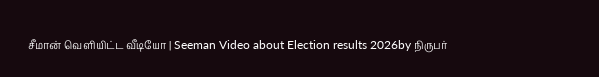சீமான் வெளியிட்ட வீடியோ | Seeman Video about Election results 2026by நிருபர்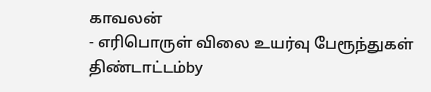காவலன்
- எரிபொருள் விலை உயர்வு பேரூந்துகள் திண்டாட்டம்by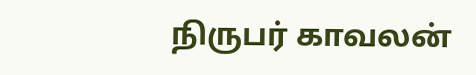நிருபர் காவலன்